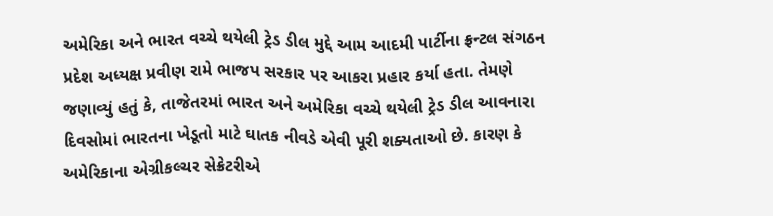અમેરિકા અને ભારત વચ્ચે થયેલી ટ્રેડ ડીલ મુદ્દે આમ આદમી પાર્ટીના ફ્રન્ટલ સંગઠન પ્રદેશ અધ્યક્ષ પ્રવીણ રામે ભાજપ સરકાર પર આકરા પ્રહાર કર્યા હતા. તેમણે જણાવ્યું હતું કે, તાજેતરમાં ભારત અને અમેરિકા વચ્ચે થયેલી ટ્રેડ ડીલ આવનારા દિવસોમાં ભારતના ખેડૂતો માટે ઘાતક નીવડે એવી પૂરી શક્યતાઓ છે. કારણ કે અમેરિકાના એગ્રીકલ્ચર સેક્રેટરીએ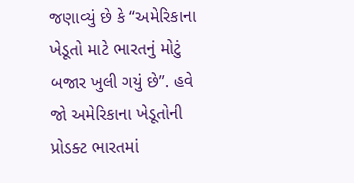જણાવ્યું છે કે “અમેરિકાના ખેડૂતો માટે ભારતનું મોટું બજાર ખુલી ગયું છે”. હવે જો અમેરિકાના ખેડૂતોની પ્રોડક્ટ ભારતમાં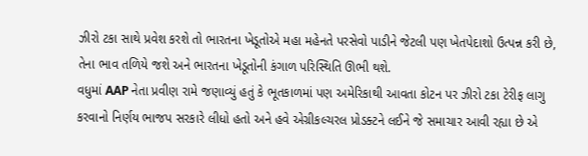ઝીરો ટકા સાથે પ્રવેશ કરશે તો ભારતના ખેડૂતોએ મહા મહેનતે પરસેવો પાડીને જેટલી પણ ખેતપેદાશો ઉત્પન્ન કરી છે, તેના ભાવ તળિયે જશે અને ભારતના ખેડૂતોની કંગાળ પરિસ્થિતિ ઊભી થશે.
વધુમાં AAP નેતા પ્રવીણ રામે જણાવ્યું હતું કે ભૂતકાળમાં પણ અમેરિકાથી આવતા કોટન પર ઝીરો ટકા ટેરીફ લાગુ કરવાનો નિર્ણય ભાજપ સરકારે લીધો હતો અને હવે એગ્રીકલ્ચરલ પ્રોડક્ટને લઈને જે સમાચાર આવી રહ્યા છે એ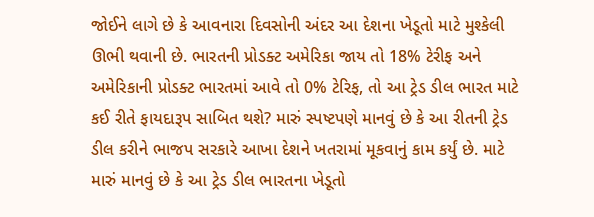જોઈને લાગે છે કે આવનારા દિવસોની અંદર આ દેશના ખેડૂતો માટે મુશ્કેલી ઊભી થવાની છે. ભારતની પ્રોડક્ટ અમેરિકા જાય તો 18% ટેરીફ અને અમેરિકાની પ્રોડક્ટ ભારતમાં આવે તો 0% ટેરિફ, તો આ ટ્રેડ ડીલ ભારત માટે કઈ રીતે ફાયદારૂપ સાબિત થશે? મારું સ્પષ્ટપણે માનવું છે કે આ રીતની ટ્રેડ ડીલ કરીને ભાજપ સરકારે આખા દેશને ખતરામાં મૂકવાનું કામ કર્યું છે. માટે મારું માનવું છે કે આ ટ્રેડ ડીલ ભારતના ખેડૂતો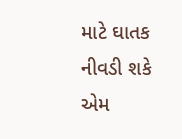માટે ઘાતક નીવડી શકે એમ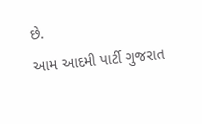છે.
આમ આદમી પાર્ટી ગુજરાત